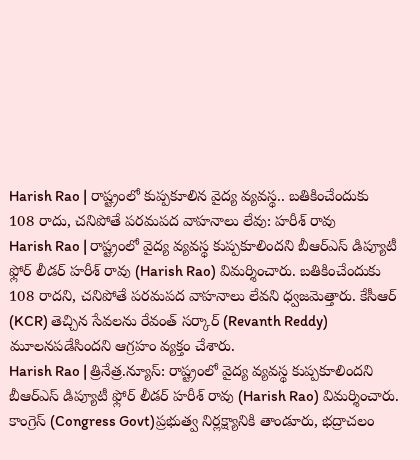Harish Rao | రాష్ట్రంలో కుప్పకూలిన వైద్య వ్యవస్థ.. బతికించేందుకు 108 రాదు, చనిపోతే పరమపద వాహనాలు లేవు: హరీశ్ రావు
Harish Rao | రాష్ట్రంలో వైద్య వ్యవస్థ కుప్పకూలిందని బీఆర్ఎస్ డిప్యూటీ ఫ్లోర్ లీడర్ హరీశ్ రావు (Harish Rao) విమర్శించారు. బతికించేందుకు 108 రాదని, చనిపోతే పరమపద వాహనాలు లేవని ధ్వజమెత్తారు. కేసీఆర్ (KCR) తెచ్చిన సేవలను రేవంత్ సర్కార్ (Revanth Reddy) మూలనపడేసిందని ఆగ్రహం వ్యక్తం చేశారు.
Harish Rao | త్రినేత్ర.న్యూస్: రాష్ట్రంలో వైద్య వ్యవస్థ కుప్పకూలిందని బీఆర్ఎస్ డిప్యూటీ ఫ్లోర్ లీడర్ హరీశ్ రావు (Harish Rao) విమర్శించారు. కాంగ్రెస్ (Congress Govt)ప్రభుత్వ నిర్లక్ష్యానికి తాండూరు, భద్రాచలం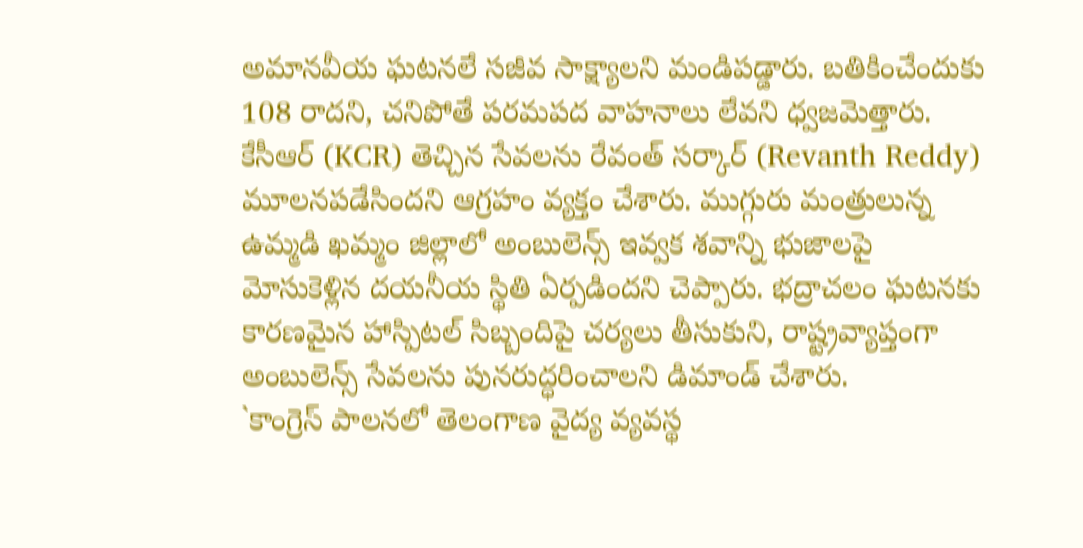అమానవీయ ఘటనలే సజీవ సాక్ష్యాలని మండిపడ్డారు. బతికించేందుకు 108 రాదని, చనిపోతే పరమపద వాహనాలు లేవని ధ్వజమెత్తారు. కేసీఆర్ (KCR) తెచ్చిన సేవలను రేవంత్ సర్కార్ (Revanth Reddy) మూలనపడేసిందని ఆగ్రహం వ్యక్తం చేశారు. ముగ్గురు మంత్రులున్న ఉమ్మడి ఖమ్మం జిల్లాలో అంబులెన్స్ ఇవ్వక శవాన్ని భుజాలపై మోసుకెళ్లిన దయనీయ స్థితి ఏర్పడిందని చెప్పారు. భద్రాచలం ఘటనకు కారణమైన హాస్పిటల్ సిబ్బందిపై చర్యలు తీసుకుని, రాష్ట్రవ్యాప్తంగా అంబులెన్స్ సేవలను పునరుద్ధరించాలని డిమాండ్ చేశారు.
`కాంగ్రెస్ పాలనలో తెలంగాణ వైద్య వ్యవస్థ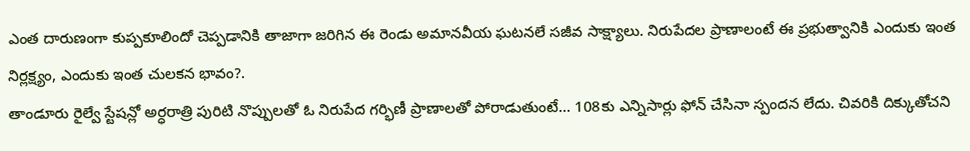ఎంత దారుణంగా కుప్పకూలిందో చెప్పడానికి తాజాగా జరిగిన ఈ రెండు అమానవీయ ఘటనలే సజీవ సాక్ష్యాలు. నిరుపేదల ప్రాణాలంటే ఈ ప్రభుత్వానికి ఎందుకు ఇంత నిర్లక్ష్యం, ఎందుకు ఇంత చులకన భావం?.
తాండూరు రైల్వే స్టేషన్లో అర్ధరాత్రి పురిటి నొప్పులతో ఓ నిరుపేద గర్భిణీ ప్రాణాలతో పోరాడుతుంటే… 108కు ఎన్నిసార్లు ఫోన్ చేసినా స్పందన లేదు. చివరికి దిక్కుతోచని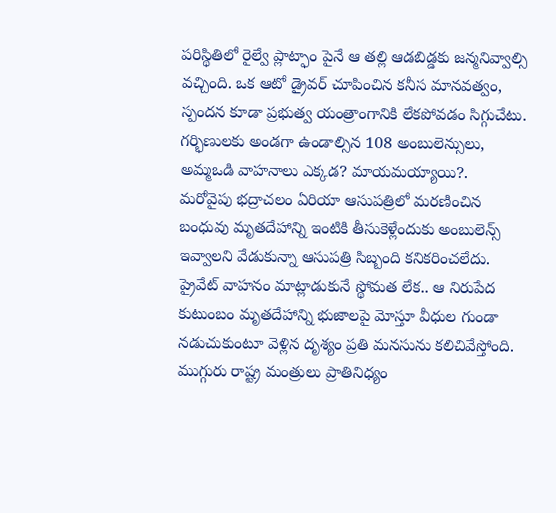పరిస్థితిలో రైల్వే ప్లాట్ఫాం పైనే ఆ తల్లి ఆడబిడ్డకు జన్మనివ్వాల్సి వచ్చింది. ఒక ఆటో డ్రైవర్ చూపించిన కనీస మానవత్వం, స్పందన కూడా ప్రభుత్వ యంత్రాంగానికి లేకపోవడం సిగ్గుచేటు. గర్భిణులకు అండగా ఉండాల్సిన 108 అంబులెన్సులు, అమ్మఒడి వాహనాలు ఎక్కడ? మాయమయ్యాయి?.
మరోవైపు భద్రాచలం ఏరియా ఆసుపత్రిలో మరణించిన బంధువు మృతదేహాన్ని ఇంటికి తీసుకెళ్లేందుకు అంబులెన్స్ ఇవ్వాలని వేడుకున్నా ఆసుపత్రి సిబ్బంది కనికరించలేదు. ప్రైవేట్ వాహనం మాట్లాడుకునే స్థోమత లేక.. ఆ నిరుపేద కుటుంబం మృతదేహాన్ని భుజాలపై మోస్తూ వీధుల గుండా నడుచుకుంటూ వెళ్లిన దృశ్యం ప్రతి మనసును కలిచివేస్తోంది. ముగ్గురు రాష్ట్ర మంత్రులు ప్రాతినిధ్యం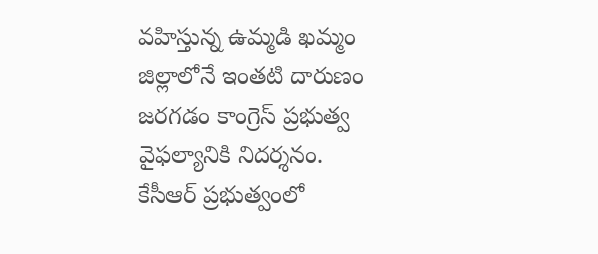వహిస్తున్న ఉమ్మడి ఖమ్మం జిల్లాలోనే ఇంతటి దారుణం జరగడం కాంగ్రెస్ ప్రభుత్వ వైఫల్యానికి నిదర్శనం.
కేసీఆర్ ప్రభుత్వంలో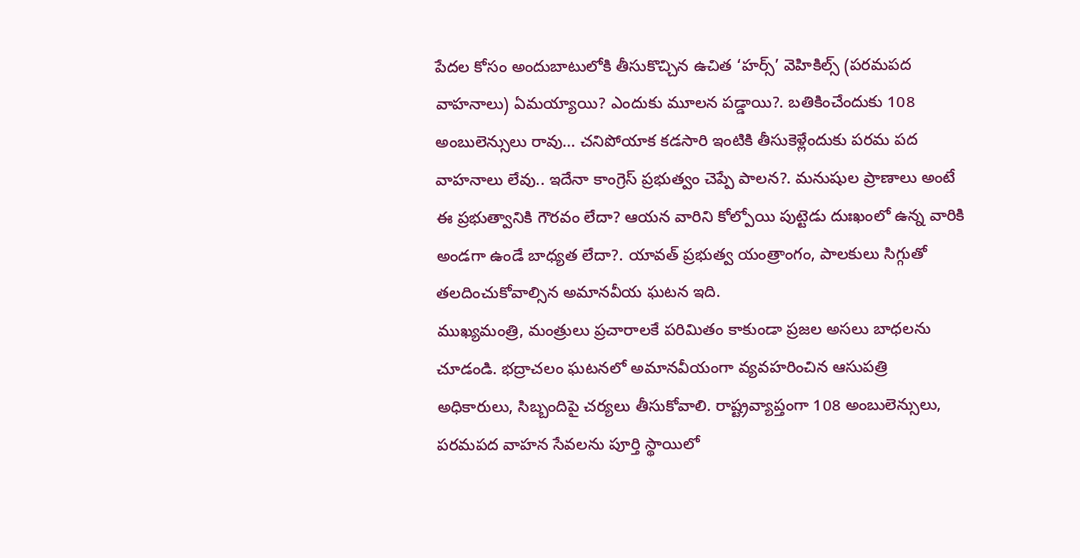పేదల కోసం అందుబాటులోకి తీసుకొచ్చిన ఉచిత ‘హర్స్’ వెహికిల్స్ (పరమపద వాహనాలు) ఏమయ్యాయి? ఎందుకు మూలన పడ్డాయి?. బతికించేందుకు 108 అంబులెన్సులు రావు… చనిపోయాక కడసారి ఇంటికి తీసుకెళ్లేందుకు పరమ పద వాహనాలు లేవు.. ఇదేనా కాంగ్రెస్ ప్రభుత్వం చెప్పే పాలన?. మనుషుల ప్రాణాలు అంటే ఈ ప్రభుత్వానికి గౌరవం లేదా? ఆయన వారిని కోల్పోయి పుట్టెడు దుఃఖంలో ఉన్న వారికి అండగా ఉండే బాధ్యత లేదా?. యావత్ ప్రభుత్వ యంత్రాంగం, పాలకులు సిగ్గుతో తలదించుకోవాల్సిన అమానవీయ ఘటన ఇది.
ముఖ్యమంత్రి, మంత్రులు ప్రచారాలకే పరిమితం కాకుండా ప్రజల అసలు బాధలను చూడండి. భద్రాచలం ఘటనలో అమానవీయంగా వ్యవహరించిన ఆసుపత్రి అధికారులు, సిబ్బందిపై చర్యలు తీసుకోవాలి. రాష్ట్రవ్యాప్తంగా 108 అంబులెన్సులు, పరమపద వాహన సేవలను పూర్తి స్థాయిలో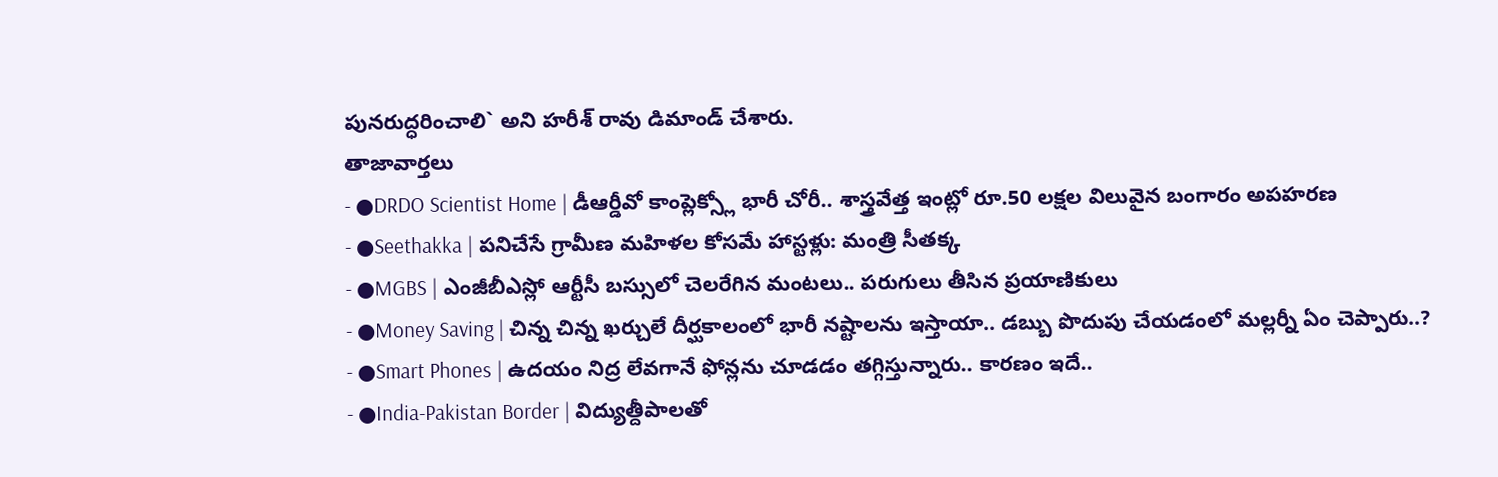పునరుద్ధరించాలి` అని హరీశ్ రావు డిమాండ్ చేశారు.
తాజావార్తలు
- ●DRDO Scientist Home | డీఆర్డీవో కాంప్లెక్స్లో భారీ చోరీ.. శాస్త్రవేత్త ఇంట్లో రూ.50 లక్షల విలువైన బంగారం అపహరణ
- ●Seethakka | పనిచేసే గ్రామీణ మహిళల కోసమే హాస్టళ్లు: మంత్రి సీతక్క
- ●MGBS | ఎంజీబీఎస్లో ఆర్టీసీ బస్సులో చెలరేగిన మంటలు.. పరుగులు తీసిన ప్రయాణికులు
- ●Money Saving | చిన్న చిన్న ఖర్చులే దీర్ఘకాలంలో భారీ నష్టాలను ఇస్తాయా.. డబ్బు పొదుపు చేయడంలో మల్లర్నీ ఏం చెప్పారు..?
- ●Smart Phones | ఉదయం నిద్ర లేవగానే ఫోన్లను చూడడం తగ్గిస్తున్నారు.. కారణం ఇదే..
- ●India-Pakistan Border | విద్యుత్దీపాలతో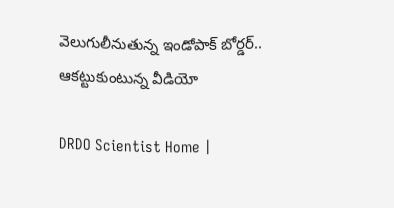వెలుగులీనుతున్న ఇండోపాక్ బోర్డర్.. ఆకట్టుకుంటున్న వీడియో

DRDO Scientist Home |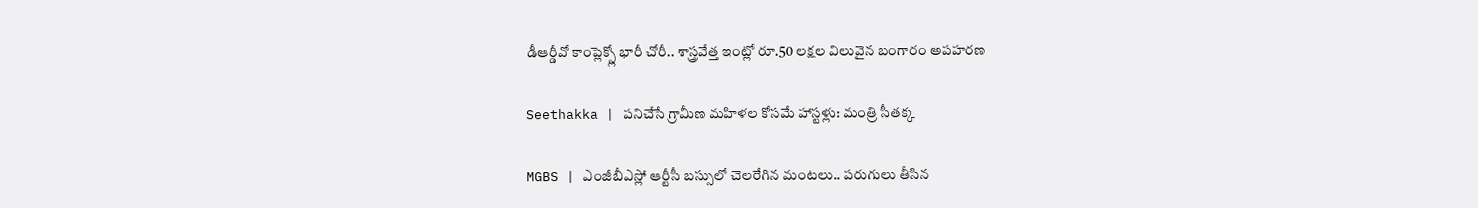డీఆర్డీవో కాంప్లెక్స్లో భారీ చోరీ.. శాస్త్రవేత్త ఇంట్లో రూ.50 లక్షల విలువైన బంగారం అపహరణ

Seethakka | పనిచేసే గ్రామీణ మహిళల కోసమే హాస్టళ్లు: మంత్రి సీతక్క

MGBS | ఎంజీబీఎస్లో ఆర్టీసీ బస్సులో చెలరేగిన మంటలు.. పరుగులు తీసిన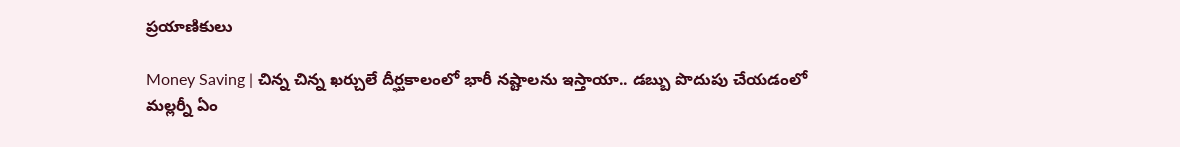ప్రయాణికులు

Money Saving | చిన్న చిన్న ఖర్చులే దీర్ఘకాలంలో భారీ నష్టాలను ఇస్తాయా.. డబ్బు పొదుపు చేయడంలో మల్లర్నీ ఏం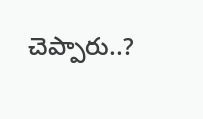చెప్పారు..?